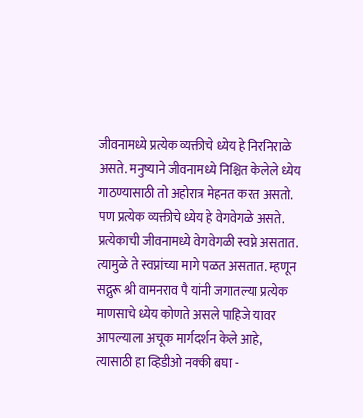जीवनामध्ये प्रत्येक व्यक्तीचे ध्येय हे निरनिराळे असते. मनुष्याने जीवनामध्ये निश्चित केलेले ध्येय गाठण्यासाठी तो अहोरात्र मेहनत करत असतो. पण प्रत्येक व्यक्तीचे ध्येय हे वेगवेगळे असते. प्रत्येकाची जीवनामध्ये वेगवेगळी स्वप्ने असतात. त्यामुळे ते स्वप्नांच्या मागे पळत असतात. म्हणून सद्गुरू श्री वामनराव पै यांनी जगातल्या प्रत्येक माणसाचे ध्येय कोणते असले पाहिजे यावर आपल्याला अचूक मार्गदर्शन केले आहे, त्यासाठी हा व्हिडीओ नक्की बघा -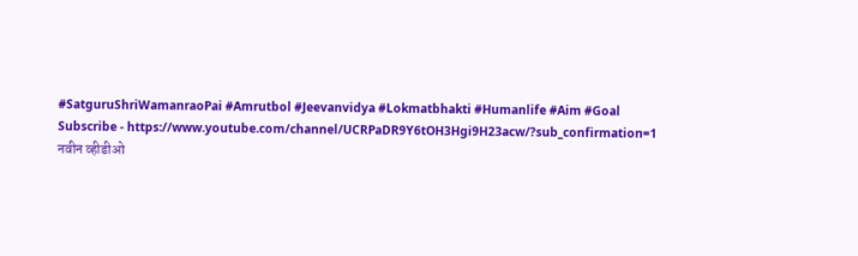#SatguruShriWamanraoPai #Amrutbol #Jeevanvidya #Lokmatbhakti #Humanlife #Aim #Goal
Subscribe - https://www.youtube.com/channel/UCRPaDR9Y6tOH3Hgi9H23acw/?sub_confirmation=1
नवीन व्हीडीओ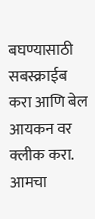बघण्यासाठी सबस्क्राईब करा आणि बेल आयकन वर क्लीक करा. आमचा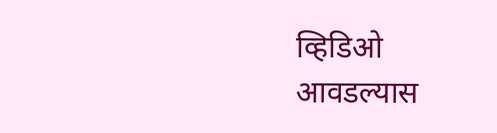व्हिडिओ आवडल्यास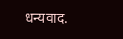धन्यवाद.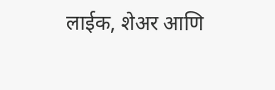लाईक, शेअर आणि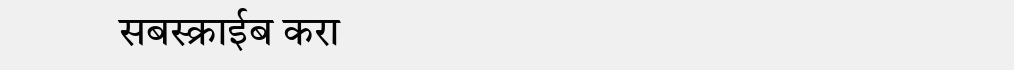सबस्क्राईब करा